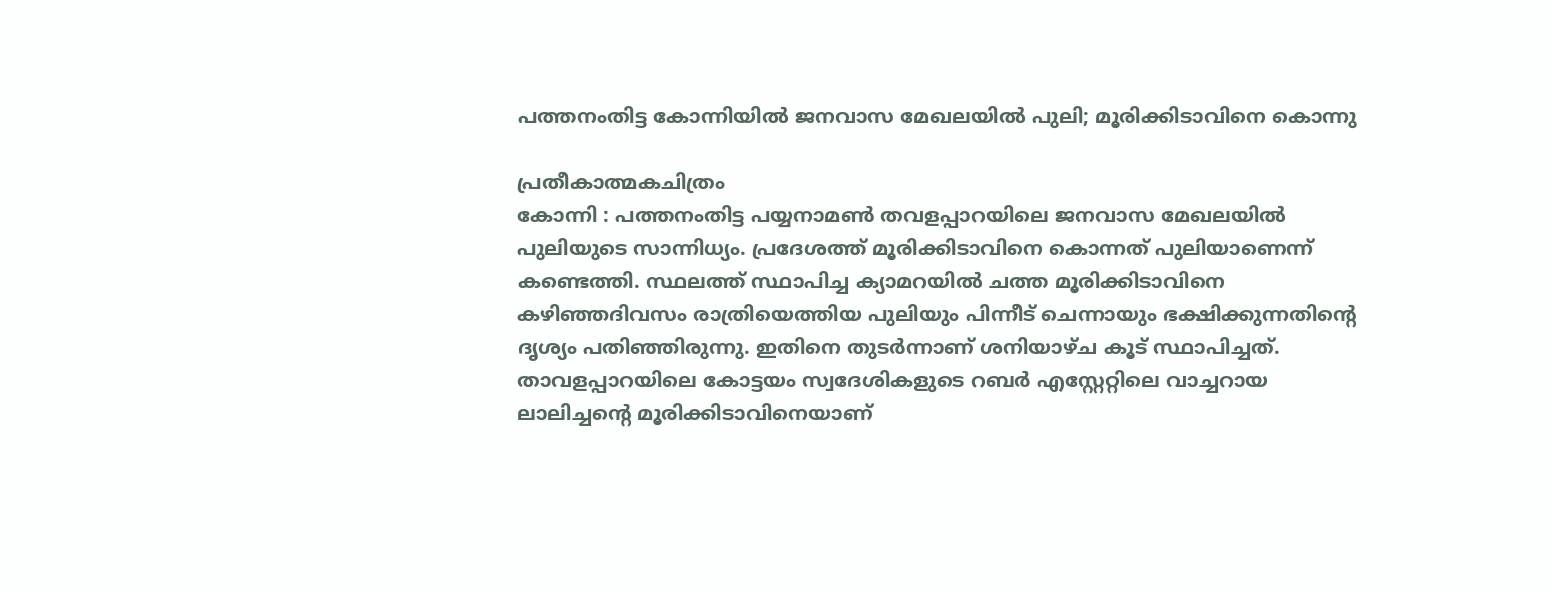പത്തനംതിട്ട കോന്നിയിൽ ജനവാസ മേഖലയിൽ പുലി; മൂരിക്കിടാവിനെ കൊന്നു

പ്രതീകാത്മകചിത്രം
കോന്നി : പത്തനംതിട്ട പയ്യനാമൺ തവളപ്പാറയിലെ ജനവാസ മേഖലയിൽ പുലിയുടെ സാന്നിധ്യം. പ്രദേശത്ത് മൂരിക്കിടാവിനെ കൊന്നത് പുലിയാണെന്ന് കണ്ടെത്തി. സ്ഥലത്ത് സ്ഥാപിച്ച ക്യാമറയിൽ ചത്ത മൂരിക്കിടാവിനെ കഴിഞ്ഞദിവസം രാത്രിയെത്തിയ പുലിയും പിന്നീട് ചെന്നായും ഭക്ഷിക്കുന്നതിന്റെ ദൃശ്യം പതിഞ്ഞിരുന്നു. ഇതിനെ തുടർന്നാണ് ശനിയാഴ്ച കൂട് സ്ഥാപിച്ചത്. താവളപ്പാറയിലെ കോട്ടയം സ്വദേശികളുടെ റബർ എസ്റ്റേറ്റിലെ വാച്ചറായ ലാലിച്ചന്റെ മൂരിക്കിടാവിനെയാണ്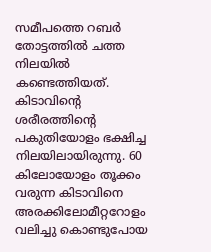സമീപത്തെ റബർ തോട്ടത്തിൽ ചത്ത നിലയിൽ കണ്ടെത്തിയത്.
കിടാവിന്റെ ശരീരത്തിന്റെ പകുതിയോളം ഭക്ഷിച്ച നിലയിലായിരുന്നു. 60 കിലോയോളം തൂക്കം വരുന്ന കിടാവിനെ അരക്കിലോമീറ്ററോളം വലിച്ചു കൊണ്ടുപോയ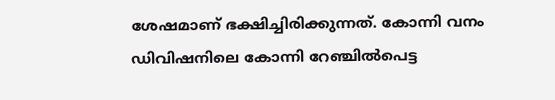ശേഷമാണ് ഭക്ഷിച്ചിരിക്കുന്നത്. കോന്നി വനം ഡിവിഷനിലെ കോന്നി റേഞ്ചിൽപെട്ട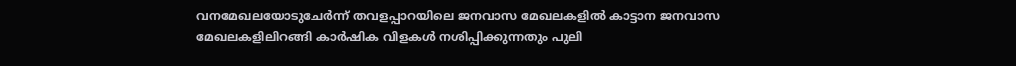വനമേഖലയോടുചേർന്ന് തവളപ്പാറയിലെ ജനവാസ മേഖലകളിൽ കാട്ടാന ജനവാസ മേഖലകളിലിറങ്ങി കാർഷിക വിളകൾ നശിപ്പിക്കുന്നതും പുലി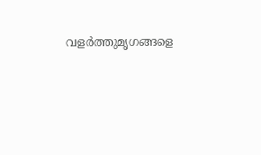വളർത്തുമൃഗങ്ങളെ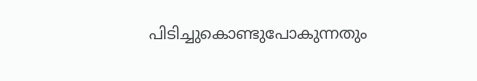പിടിച്ചുകൊണ്ടുപോകുന്നതും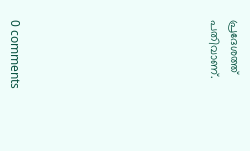പ്രദേശത്ത് പതിവാണ്.









0 comments